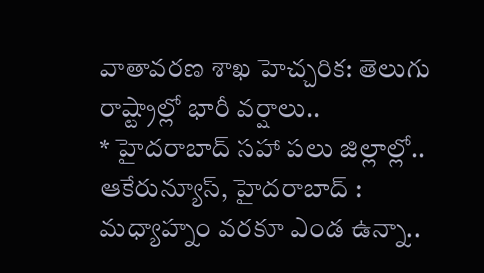వాతావరణ శాఖ హెచ్చరిక: తెలుగు రాష్ట్రాల్లో భారీ వర్షాలు..
* హైదరాబాద్ సహా పలు జిల్లాల్లో..
ఆకేరున్యూస్, హైదరాబాద్ : మధ్యాహ్నం వరకూ ఎండ ఉన్నా..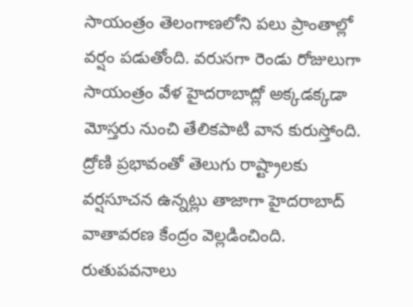సాయంత్రం తెలంగాణలోని పలు ప్రాంతాల్లో వర్షం పడుతోంది. వరుసగా రెండు రోజులుగా సాయంత్రం వేళ హైదరాబాద్లో అక్కడక్కడా మోస్తరు నుంచి తేలికపాటి వాన కురుస్తోంది. ద్రోణి ప్రభావంతో తెలుగు రాష్ట్రాలకు వర్షసూచన ఉన్నట్లు తాజాగా హైదరాబాద్ వాతావరణ కేంద్రం వెల్లడించింది. రుతుపవనాలు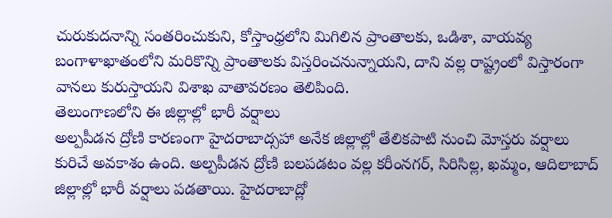చురుకుదనాన్ని సంతరించుకుని, కోస్తాంధ్రలోని మిగిలిన ప్రాంతాలకు, ఒడిశా, వాయవ్య బంగాళాఖాతంలోని మరికొన్ని ప్రాంతాలకు విస్తరించనున్నాయని, దాని వల్ల రాష్ట్రంలో విస్తారంగా వానలు కురుస్తాయని విశాఖ వాతావరణం తెలిపింది.
తెలుంగాణలోని ఈ జిల్లాల్లో భారీ వర్షాలు
అల్పపీడన ద్రోణి కారణంగా హైదరాబాద్సహా అనేక జిల్లాల్లో తేలికపాటి నుంచి మోస్తరు వర్షాలు కురిచే అవకాశం ఉంది. అల్పపీడన ద్రోణి బలపడటం వల్ల కరీంనగర్, సిరిసిల్ల, ఖమ్మం, ఆదిలాబాద్ జిల్లాల్లో భారీ వర్షాలు పడతాయి. హైదరాబాద్లో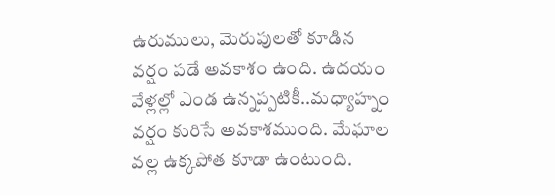ఉరుములు, మెరుపులతో కూడిన వర్షం పడే అవకాశం ఉంది. ఉదయం వేళ్లల్లో ఎండ ఉన్నప్పటికీ..మధ్యాహ్నం వర్షం కురిసే అవకాశముంది. మేఘాల వల్ల ఉక్కపోత కూడా ఉంటుంది.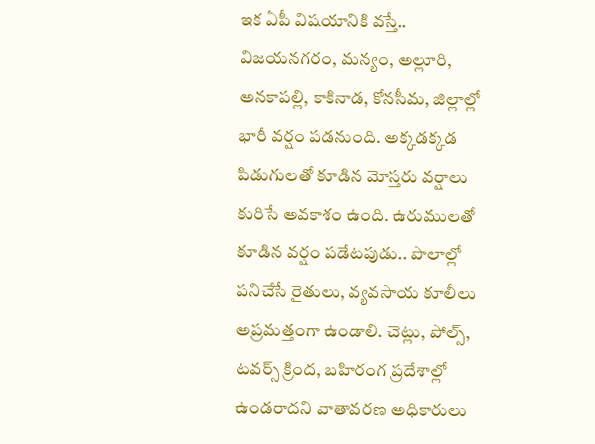ఇక ఏపీ విషయానికి వస్తే.. విజయనగరం, మన్యం, అల్లూరి, అనకాపల్లి, కాకినాడ, కోనసీమ, జిల్లాల్లో భారీ వర్షం పడనుంది. అక్కడక్కడ పిడుగులతో కూడిన మోస్తరు వర్షాలు కురిసే అవకాశం ఉంది. ఉరుములతో కూడిన వర్షం పడేటపుడు.. పొలాల్లో పనిచేసే రైతులు, వ్యవసాయ కూలీలు అప్రమత్తంగా ఉండాలి. చెట్లు, పోల్స్, టవర్స్ క్రింద, బహిరంగ ప్రదేశాల్లో ఉండరాదని వాతావరణ అధికారులు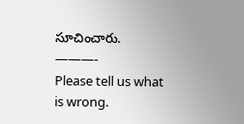సూచించారు.
———-
Please tell us what is wrong.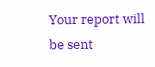Your report will be sent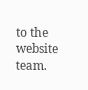to the website team.